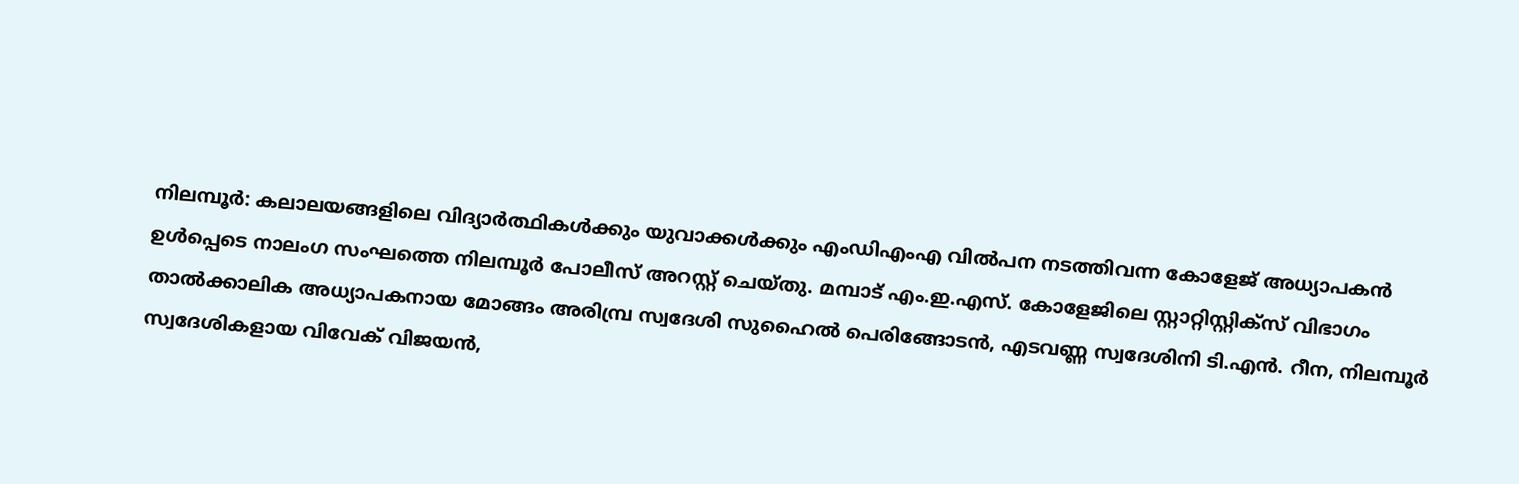നിലമ്പൂർ: കലാലയങ്ങളിലെ വിദ്യാർത്ഥികൾക്കും യുവാക്കൾക്കും എംഡിഎംഎ വിൽപന നടത്തിവന്ന കോളേജ് അധ്യാപകൻ ഉൾപ്പെടെ നാലംഗ സംഘത്തെ നിലമ്പൂർ പോലീസ് അറസ്റ്റ് ചെയ്തു. മമ്പാട് എം.ഇ.എസ്. കോളേജിലെ സ്റ്റാറ്റിസ്റ്റിക്സ് വിഭാഗം താൽക്കാലിക അധ്യാപകനായ മോങ്ങം അരിമ്പ്ര സ്വദേശി സുഹൈൽ പെരിങ്ങോടൻ, എടവണ്ണ സ്വദേശിനി ടി.എൻ. റീന, നിലമ്പൂർ സ്വദേശികളായ വിവേക് വിജയൻ,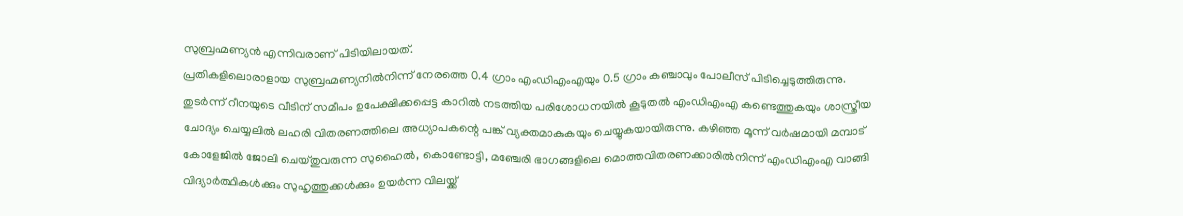സുബ്രഹ്മണ്യൻ എന്നിവരാണ് പിടിയിലായത്.
പ്രതികളിലൊരാളായ സുബ്രഹ്മണ്യനിൽനിന്ന് നേരത്തെ 0.4 ഗ്രാം എംഡിഎംഎയും 0.5 ഗ്രാം കഞ്ചാവും പോലീസ് പിടിച്ചെടുത്തിരുന്നു. തുടർന്ന് റീനയുടെ വീടിന് സമീപം ഉപേക്ഷിക്കപ്പെട്ട കാറിൽ നടത്തിയ പരിശോധനയിൽ കൂടുതൽ എംഡിഎംഎ കണ്ടെത്തുകയും ശാസ്ത്രീയ ചോദ്യം ചെയ്യലിൽ ലഹരി വിതരണത്തിലെ അധ്യാപകന്റെ പങ്ക് വ്യക്തമാകുകയും ചെയ്യുകയായിരുന്നു. കഴിഞ്ഞ മൂന്ന് വർഷമായി മമ്പാട് കോളേജിൽ ജോലി ചെയ്തുവരുന്ന സുഹൈൽ, കൊണ്ടോട്ടി, മഞ്ചേരി ഭാഗങ്ങളിലെ മൊത്തവിതരണക്കാരിൽനിന്ന് എംഡിഎംഎ വാങ്ങി വിദ്യാർത്ഥികൾക്കും സുഹൃത്തുക്കൾക്കും ഉയർന്ന വിലയ്ക്ക്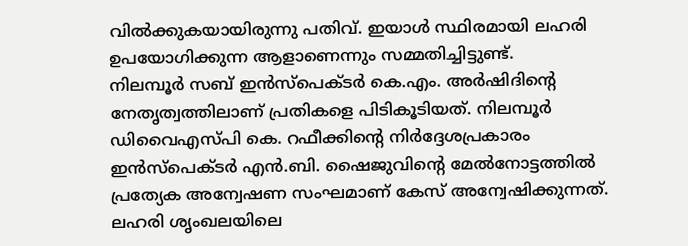വിൽക്കുകയായിരുന്നു പതിവ്. ഇയാൾ സ്ഥിരമായി ലഹരി ഉപയോഗിക്കുന്ന ആളാണെന്നും സമ്മതിച്ചിട്ടുണ്ട്.
നിലമ്പൂർ സബ് ഇൻസ്പെക്ടർ കെ.എം. അർഷിദിന്റെ നേതൃത്വത്തിലാണ് പ്രതികളെ പിടികൂടിയത്. നിലമ്പൂർ ഡിവൈഎസ്പി കെ. റഫീക്കിന്റെ നിർദ്ദേശപ്രകാരം ഇൻസ്പെക്ടർ എൻ.ബി. ഷൈജുവിന്റെ മേൽനോട്ടത്തിൽ പ്രത്യേക അന്വേഷണ സംഘമാണ് കേസ് അന്വേഷിക്കുന്നത്. ലഹരി ശൃംഖലയിലെ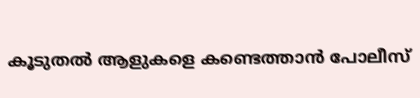കൂടുതൽ ആളുകളെ കണ്ടെത്താൻ പോലീസ്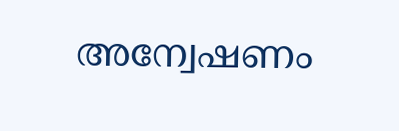അന്വേഷണം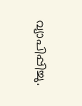വ്യാപിപ്പിച്ചു.